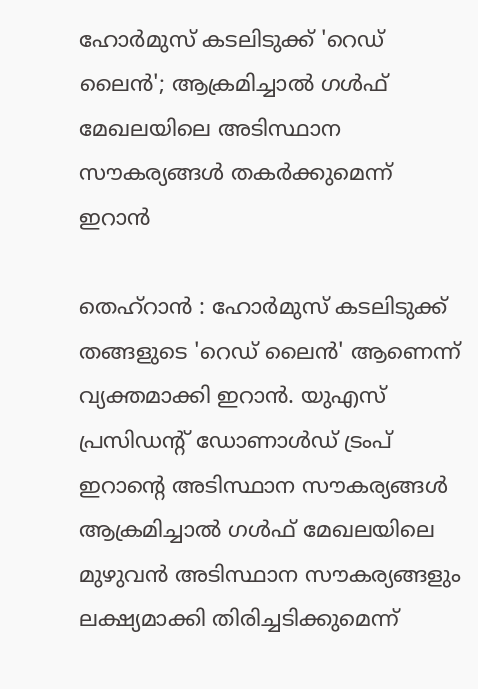ഹോർമുസ് കടലിടുക്ക് 'റെഡ് ലൈൻ'; ആക്രമിച്ചാൽ ഗൾഫ് മേഖലയിലെ അടിസ്ഥാന സൗകര്യങ്ങൾ തകർക്കുമെന്ന് ഇറാൻ

തെഹ്റാൻ : ഹോർമുസ് കടലിടുക്ക് തങ്ങളുടെ 'റെഡ് ലൈൻ' ആണെന്ന് വ്യക്തമാക്കി ഇറാൻ. യുഎസ് പ്രസിഡന്റ് ഡോണാൾഡ് ട്രംപ് ഇറാന്റെ അടിസ്ഥാന സൗകര്യങ്ങൾ ആക്രമിച്ചാൽ ഗൾഫ് മേഖലയിലെ മുഴുവൻ അടിസ്ഥാന സൗകര്യങ്ങളും ലക്ഷ്യമാക്കി തിരിച്ചടിക്കുമെന്ന്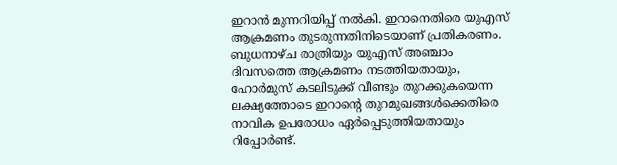ഇറാൻ മുന്നറിയിപ്പ് നൽകി. ഇറാനെതിരെ യുഎസ് ആക്രമണം തുടരുന്നതിനിടെയാണ് പ്രതികരണം. ബുധനാഴ്ച രാത്രിയും യുഎസ് അഞ്ചാം ദിവസത്തെ ആക്രമണം നടത്തിയതായും, ഹോർമുസ് കടലിടുക്ക് വീണ്ടും തുറക്കുകയെന്ന ലക്ഷ്യത്തോടെ ഇറാന്റെ തുറമുഖങ്ങൾക്കെതിരെ നാവിക ഉപരോധം ഏർപ്പെടുത്തിയതായും റിപ്പോർണ്ട്.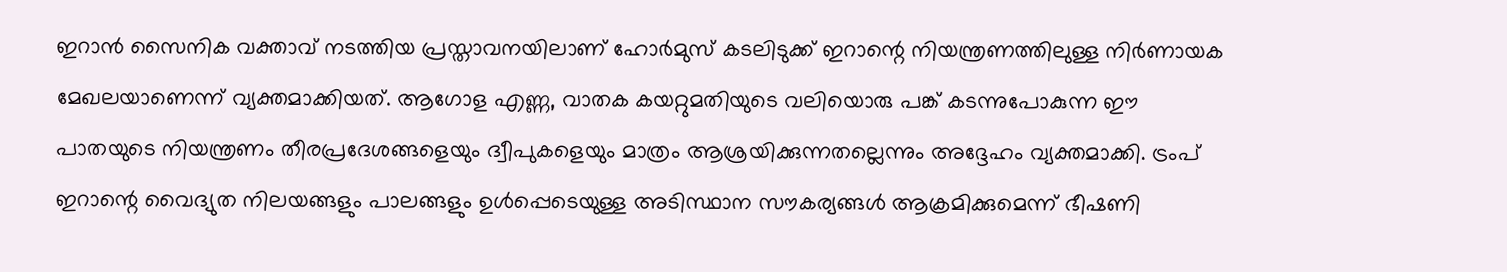ഇറാൻ സൈനിക വക്താവ് നടത്തിയ പ്രസ്താവനയിലാണ് ഹോർമുസ് കടലിടുക്ക് ഇറാന്റെ നിയന്ത്രണത്തിലുള്ള നിർണായക മേഖലയാണെന്ന് വ്യക്തമാക്കിയത്. ആഗോള എണ്ണ, വാതക കയറ്റുമതിയുടെ വലിയൊരു പങ്ക് കടന്നുപോകുന്ന ഈ പാതയുടെ നിയന്ത്രണം തീരപ്രദേശങ്ങളെയും ദ്വീപുകളെയും മാത്രം ആശ്രയിക്കുന്നതല്ലെന്നും അദ്ദേഹം വ്യക്തമാക്കി. ട്രംപ് ഇറാന്റെ വൈദ്യുത നിലയങ്ങളും പാലങ്ങളും ഉൾപ്പെടെയുള്ള അടിസ്ഥാന സൗകര്യങ്ങൾ ആക്രമിക്കുമെന്ന് ഭീഷണി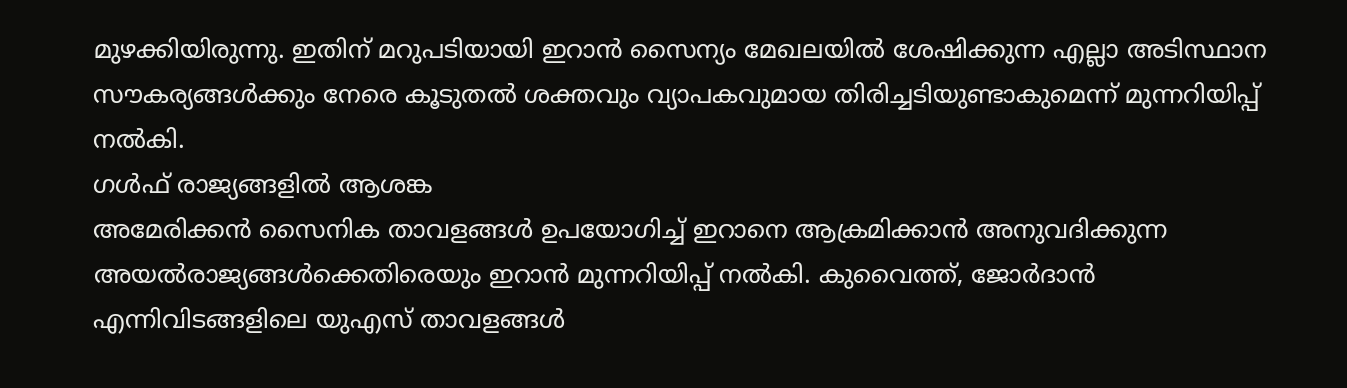മുഴക്കിയിരുന്നു. ഇതിന് മറുപടിയായി ഇറാൻ സൈന്യം മേഖലയിൽ ശേഷിക്കുന്ന എല്ലാ അടിസ്ഥാന സൗകര്യങ്ങൾക്കും നേരെ കൂടുതൽ ശക്തവും വ്യാപകവുമായ തിരിച്ചടിയുണ്ടാകുമെന്ന് മുന്നറിയിപ്പ് നൽകി.
ഗൾഫ് രാജ്യങ്ങളിൽ ആശങ്ക
അമേരിക്കൻ സൈനിക താവളങ്ങൾ ഉപയോഗിച്ച് ഇറാനെ ആക്രമിക്കാൻ അനുവദിക്കുന്ന അയൽരാജ്യങ്ങൾക്കെതിരെയും ഇറാൻ മുന്നറിയിപ്പ് നൽകി. കുവൈത്ത്, ജോർദാൻ എന്നിവിടങ്ങളിലെ യുഎസ് താവളങ്ങൾ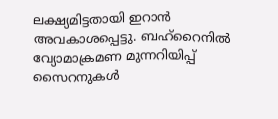ലക്ഷ്യമിട്ടതായി ഇറാൻ അവകാശപ്പെട്ടു. ബഹ്റൈനിൽ വ്യോമാക്രമണ മുന്നറിയിപ്പ് സൈറനുകൾ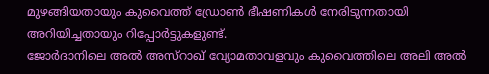മുഴങ്ങിയതായും കുവൈത്ത് ഡ്രോൺ ഭീഷണികൾ നേരിടുന്നതായി അറിയിച്ചതായും റിപ്പോർട്ടുകളുണ്ട്.
ജോർദാനിലെ അൽ അസ്റാഖ് വ്യോമതാവളവും കുവൈത്തിലെ അലി അൽ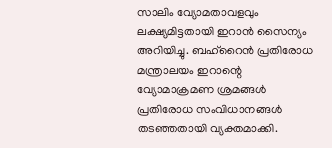സാലിം വ്യോമതാവളവും ലക്ഷ്യമിട്ടതായി ഇറാൻ സൈന്യം അറിയിച്ചു. ബഹ്റൈൻ പ്രതിരോധ മന്ത്രാലയം ഇറാന്റെ വ്യോമാക്രമണ ശ്രമങ്ങൾ പ്രതിരോധ സംവിധാനങ്ങൾ തടഞ്ഞതായി വ്യക്തമാക്കി.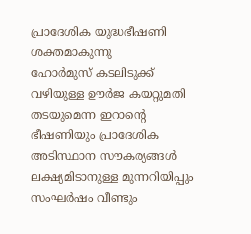പ്രാദേശിക യുദ്ധഭീഷണി ശക്തമാകുന്നു
ഹോർമുസ് കടലിടുക്ക് വഴിയുള്ള ഊർജ കയറ്റുമതി തടയുമെന്ന ഇറാന്റെ ഭീഷണിയും പ്രാദേശിക അടിസ്ഥാന സൗകര്യങ്ങൾ ലക്ഷ്യമിടാനുള്ള മുന്നറിയിപ്പും സംഘർഷം വീണ്ടും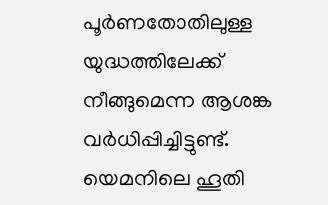പൂർണതോതിലുള്ള യുദ്ധത്തിലേക്ക് നീങ്ങുമെന്ന ആശങ്ക വർധിപ്പിച്ചിട്ടുണ്ട്.
യെമനിലെ ഹൂതി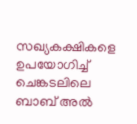സഖ്യകക്ഷികളെ ഉപയോഗിച്ച് ചെങ്കടലിലെ ബാബ് അൽ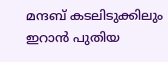മന്ദബ് കടലിടുക്കിലും ഇറാൻ പുതിയ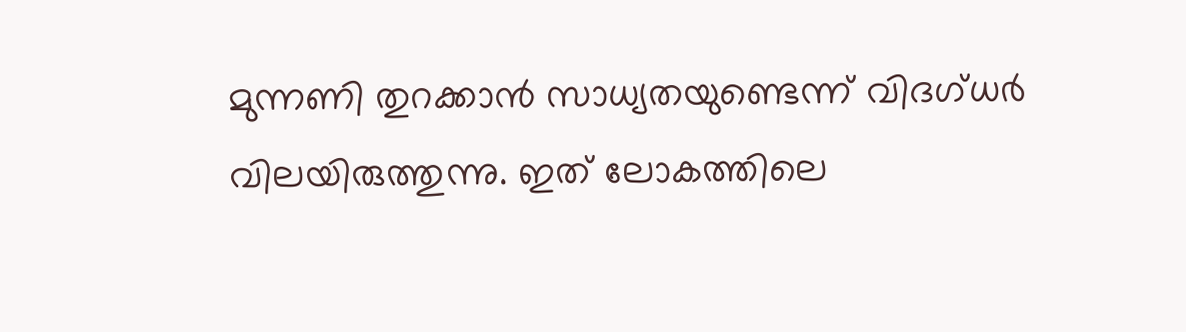മുന്നണി തുറക്കാൻ സാധ്യതയുണ്ടെന്ന് വിദഗ്ധർ വിലയിരുത്തുന്നു. ഇത് ലോകത്തിലെ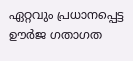ഏറ്റവും പ്രധാനപ്പെട്ട ഊർജ ഗതാഗത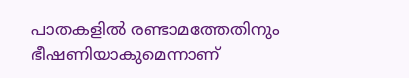പാതകളിൽ രണ്ടാമത്തേതിനും ഭീഷണിയാകുമെന്നാണ്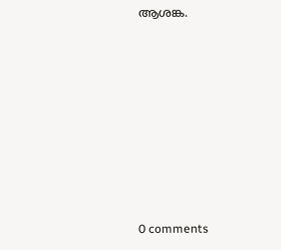ആശങ്ക.











0 comments